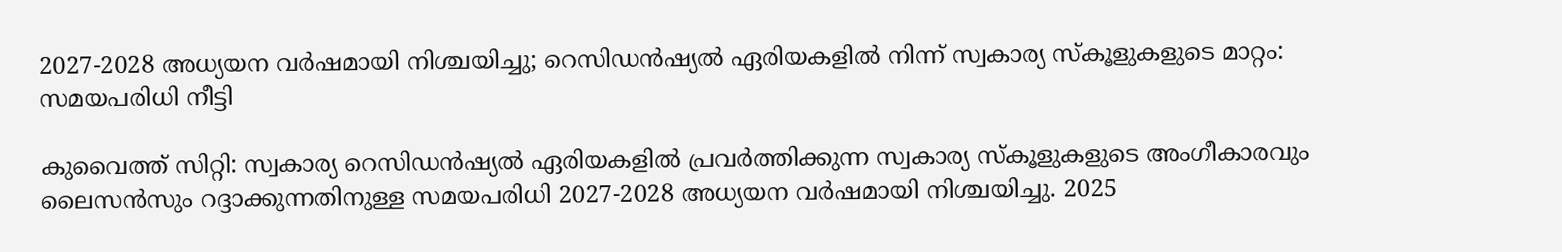2027-2028 അധ്യയന വർഷമായി നിശ്ചയിച്ചു; റെസിഡൻഷ്യൽ ഏരിയകളിൽ നിന്ന് സ്വകാര്യ സ്കൂളുകളുടെ മാറ്റം: സമയപരിധി നീട്ടി

കുവൈത്ത് സിറ്റി: സ്വകാര്യ റെസിഡൻഷ്യൽ ഏരിയകളിൽ പ്രവർത്തിക്കുന്ന സ്വകാര്യ സ്കൂളുകളുടെ അംഗീകാരവും ലൈസൻസും റദ്ദാക്കുന്നതിനുള്ള സമയപരിധി 2027-2028 അധ്യയന വർഷമായി നിശ്ചയിച്ചു. 2025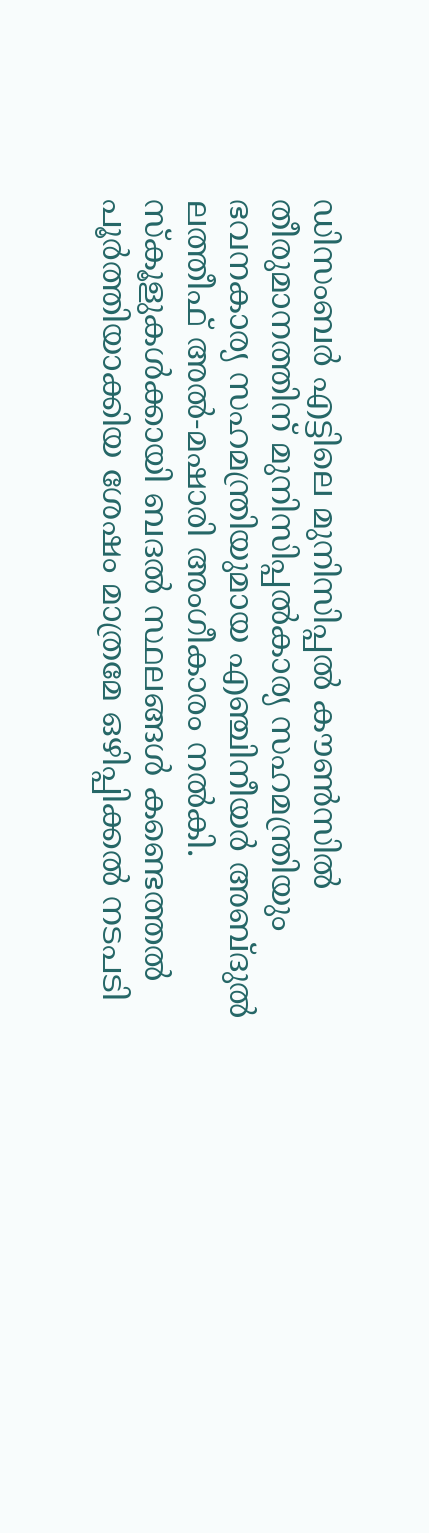ഡിസംബർ എട്ടിലെ മുനിസിപ്പൽ കൗൺസിൽ തീരുമാനത്തിന് മുനിസിപ്പൽകാര്യ സഹമന്ത്രിയും ഭവനകാര്യ സഹമന്ത്രിയുമായ എഞ്ചിനീയർ അബ്ദുൽ ലത്തീഫ് അൽ-മഷാരി അംഗീകാരം നൽകി. സ്കൂളുകൾക്കായി ബദൽ സ്ഥലങ്ങൾ കണ്ടെത്തൽ പൂർത്തിയാക്കിയ ശേഷം മാത്രമേ ഒഴിപ്പിക്കൽ നടപടി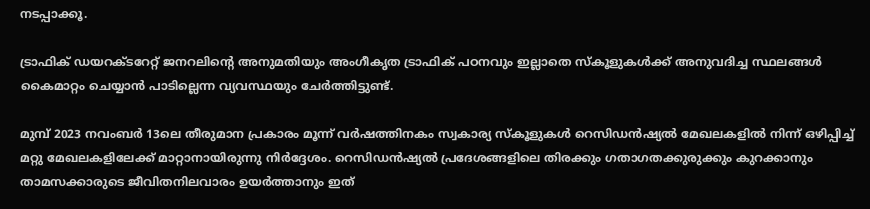നടപ്പാക്കൂ.

ട്രാഫിക് ഡയറക്ടറേറ്റ് ജനറലിന്റെ അനുമതിയും അംഗീകൃത ട്രാഫിക് പഠനവും ഇല്ലാതെ സ്കൂളുകൾക്ക് അനുവദിച്ച സ്ഥലങ്ങൾ കൈമാറ്റം ചെയ്യാൻ പാടില്ലെന്ന വ്യവസ്ഥയും ചേർത്തിട്ടുണ്ട്.

മുമ്പ് 2023 നവംബർ 13ലെ തീരുമാന പ്രകാരം മൂന്ന് വർഷത്തിനകം സ്വകാര്യ സ്കൂളുകൾ റെസിഡൻഷ്യൽ മേഖലകളിൽ നിന്ന് ഒഴിപ്പിച്ച് മറ്റു മേഖലകളിലേക്ക് മാറ്റാനായിരുന്നു നിർദ്ദേശം. റെസിഡൻഷ്യൽ പ്രദേശങ്ങളിലെ തിരക്കും ഗതാഗതക്കുരുക്കും കുറക്കാനും താമസക്കാരുടെ ജീവിതനിലവാരം ഉയർത്താനും ഇത്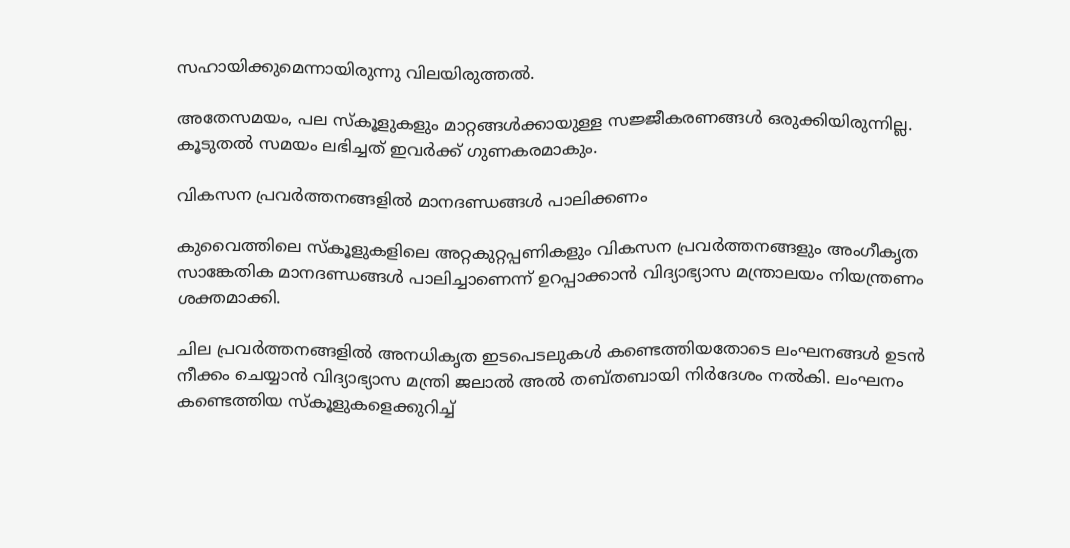സഹായിക്കുമെന്നായിരുന്നു വിലയിരുത്തൽ.

അതേസമയം, പല സ്കൂളുകളും മാറ്റങ്ങൾക്കായുള്ള സജ്ജീകരണങ്ങൾ ഒരുക്കിയിരുന്നില്ല. കൂടുതൽ സമയം ലഭിച്ചത് ഇവർക്ക് ഗുണകരമാകും.

വികസന പ്രവർത്തനങ്ങളിൽ മാനദണ്ഡങ്ങൾ പാലിക്കണം

കുവൈത്തിലെ സ്കൂളുകളിലെ അറ്റകുറ്റപ്പണികളും വികസന പ്രവർത്തനങ്ങളും അംഗീകൃത സാങ്കേതിക മാനദണ്ഡങ്ങൾ പാലിച്ചാണെന്ന് ഉറപ്പാക്കാൻ വിദ്യാഭ്യാസ മന്ത്രാലയം നിയന്ത്രണം ശക്തമാക്കി.

ചില പ്രവർത്തനങ്ങളിൽ അനധികൃത ഇടപെടലുകൾ കണ്ടെത്തിയതോടെ ലംഘനങ്ങൾ ഉടൻ നീക്കം ചെയ്യാൻ വിദ്യാഭ്യാസ മന്ത്രി ജലാൽ അൽ തബ്തബായി നിർദേശം നൽകി. ലംഘനം കണ്ടെത്തിയ സ്കൂളുകളെക്കുറിച്ച്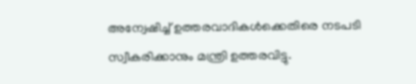അന്വേഷിച്ച് ഉത്തരവാദികൾക്കെതിരെ നടപടി സ്വീകരിക്കാനും മന്ത്രി ഉത്തരവിട്ടു.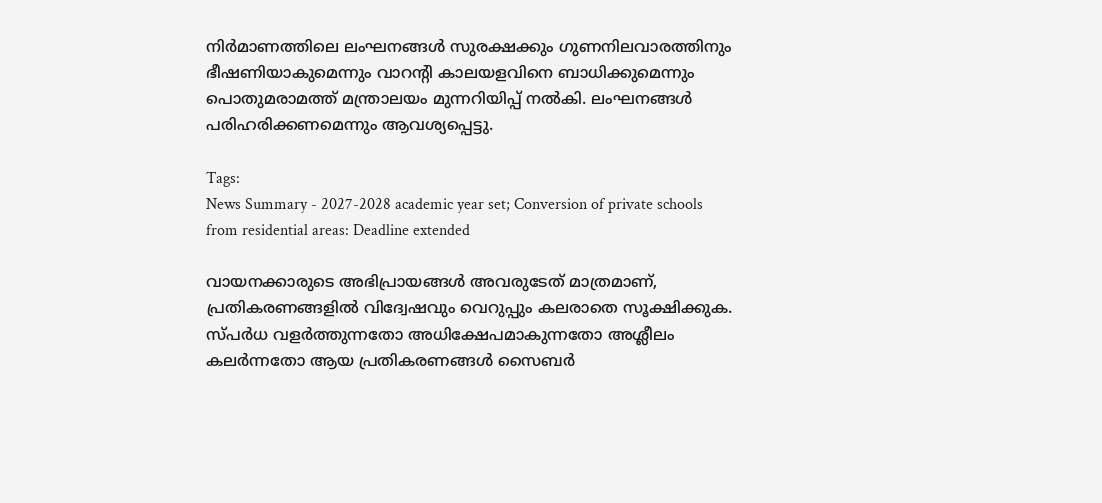നിർമാണത്തിലെ ലംഘനങ്ങൾ സുരക്ഷക്കും ഗുണനിലവാരത്തിനും ഭീഷണിയാകുമെന്നും വാറന്റി കാലയളവിനെ ബാധിക്കുമെന്നും പൊതുമരാമത്ത് മന്ത്രാലയം മുന്നറിയിപ്പ് നൽകി. ലംഘനങ്ങൾ പരിഹരിക്കണമെന്നും ആവശ്യപ്പെട്ടു.

Tags:
News Summary - 2027-2028 academic year set; Conversion of private schools from residential areas: Deadline extended

വായനക്കാരുടെ അഭിപ്രായങ്ങള്‍ അവരുടേത് മാത്രമാണ്, പ്രതികരണങ്ങളിൽ വിദ്വേഷവും വെറുപ്പും കലരാതെ സൂക്ഷിക്കുക. സ്പർധ വളർത്തുന്നതോ അധിക്ഷേപമാകുന്നതോ അശ്ലീലം കലർന്നതോ ആയ പ്രതികരണങ്ങൾ സൈബർ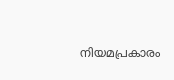നിയമപ്രകാരം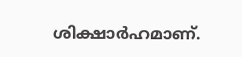ശിക്ഷാർഹമാണ്.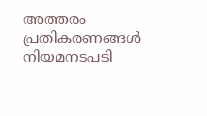അത്തരം പ്രതികരണങ്ങൾ നിയമനടപടി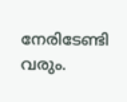നേരിടേണ്ടി വരും.